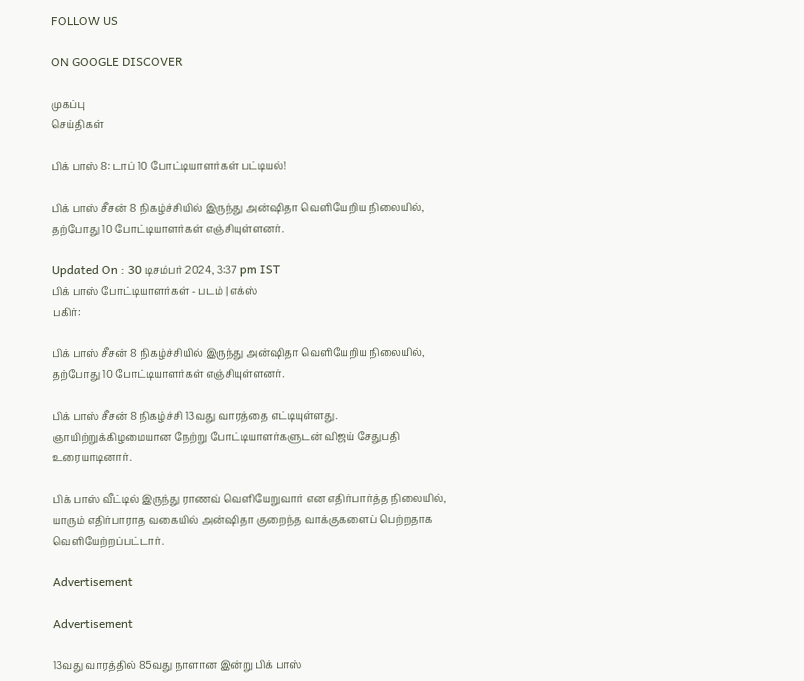FOLLOW US

ON GOOGLE DISCOVER

முகப்பு
செய்திகள்

பிக் பாஸ் 8: டாப் 10 போட்டியாளர்கள் பட்டியல்!

பிக் பாஸ் சீசன் 8 நிகழ்ச்சியில் இருந்து அன்ஷிதா வெளியேறிய நிலையில், தற்போது 10 போட்டியாளர்கள் எஞ்சியுள்ளனர்.

Updated On : 30 டிசம்பர் 2024, 3:37 pm IST
பிக் பாஸ் போட்டியாளர்கள் - படம் | எக்ஸ்
பகிர்:

பிக் பாஸ் சீசன் 8 நிகழ்ச்சியில் இருந்து அன்ஷிதா வெளியேறிய நிலையில், தற்போது 10 போட்டியாளர்கள் எஞ்சியுள்ளனர்.

பிக் பாஸ் சீசன் 8 நிகழ்ச்சி 13வது வாரத்தை எட்டியுள்ளது. ஞாயிற்றுக்கிழமையான நேற்று போட்டியாளர்களுடன் விஜய் சேதுபதி உரையாடினார்.

பிக் பாஸ் வீட்டில் இருந்து ராணவ் வெளியேறுவார் என எதிர்பார்த்த நிலையில், யாரும் எதிர்பாராத வகையில் அன்ஷிதா குறைந்த வாக்குகளைப் பெற்றதாக வெளியேற்றப்பட்டார்.

Advertisement

Advertisement

13வது வாரத்தில் 85வது நாளான இன்று பிக் பாஸ்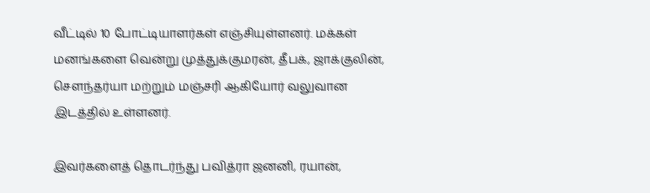வீட்டில் 10 போட்டியாளர்கள் எஞ்சியுள்ளனர். மக்கள் மனங்களை வென்று முத்துக்குமரன், தீபக், ஜாக்குலின், செளந்தர்யா மற்றும் மஞ்சரி ஆகியோர் வலுவான இடத்தில் உள்ளனர்.

இவர்களைத் தொடர்ந்து பவித்ரா ஜனனி, ரயான்,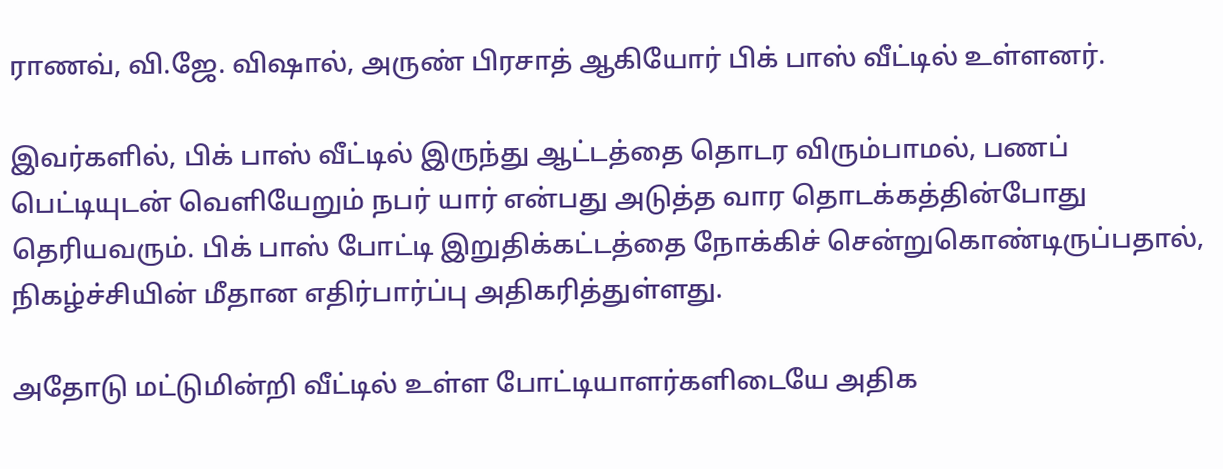ராணவ், வி.ஜே. விஷால், அருண் பிரசாத் ஆகியோர் பிக் பாஸ் வீட்டில் உள்ளனர்.

இவர்களில், பிக் பாஸ் வீட்டில் இருந்து ஆட்டத்தை தொடர விரும்பாமல், பணப் பெட்டியுடன் வெளியேறும் நபர் யார் என்பது அடுத்த வார தொடக்கத்தின்போது தெரியவரும். பிக் பாஸ் போட்டி இறுதிக்கட்டத்தை நோக்கிச் சென்றுகொண்டிருப்பதால், நிகழ்ச்சியின் மீதான எதிர்பார்ப்பு அதிகரித்துள்ளது.

அதோடு மட்டுமின்றி வீட்டில் உள்ள போட்டியாளர்களிடையே அதிக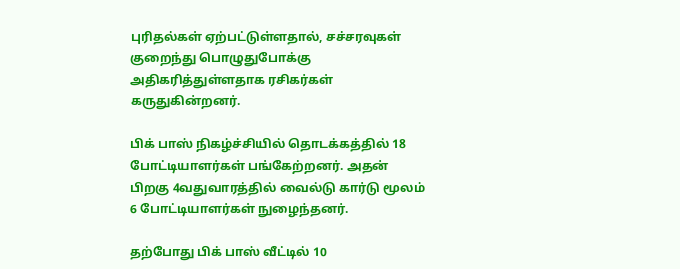புரிதல்கள் ஏற்பட்டுள்ளதால், சச்சரவுகள் குறைந்து பொழுதுபோக்கு அதிகரித்துள்ளதாக ரசிகர்கள் கருதுகின்றனர்.

பிக் பாஸ் நிகழ்ச்சியில் தொடக்கத்தில் 18 போட்டியாளர்கள் பங்கேற்றனர். அதன் பிறகு 4வதுவாரத்தில் வைல்டு கார்டு மூலம் 6 போட்டியாளர்கள் நுழைந்தனர்.

தற்போது பிக் பாஸ் வீட்டில் 10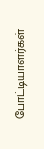போட்டியாளர்கள்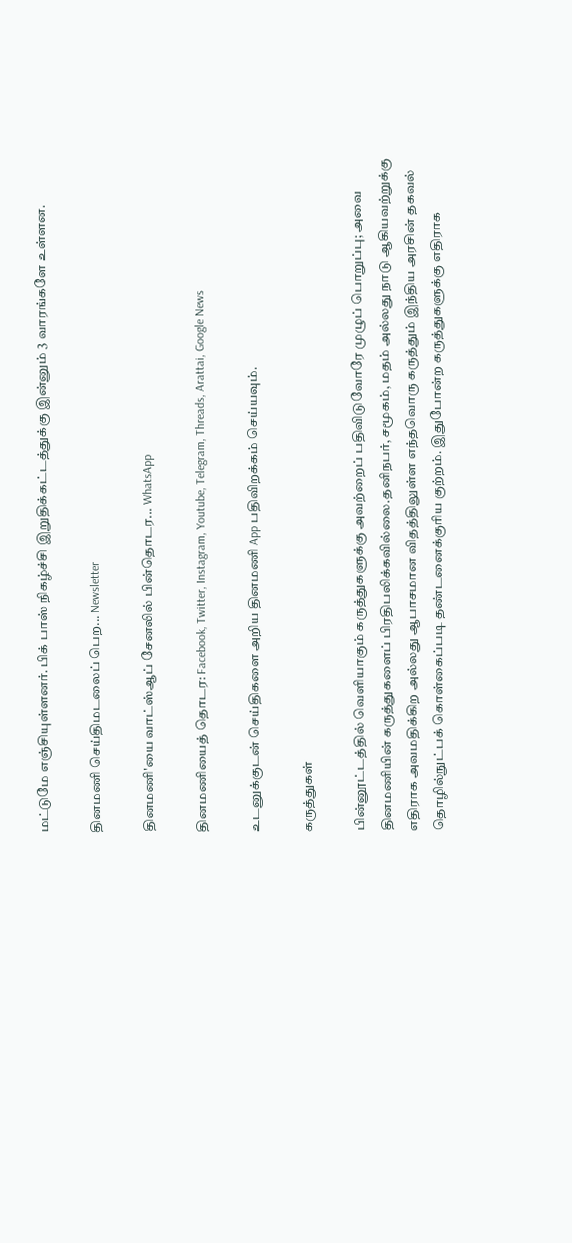மட்டுமே எஞ்சியுள்ளனர். பிக் பாஸ் நிகழ்ச்சி இறுதிக்கட்டத்துக்கு இன்னும் 3 வாரங்களே உள்ளன.

தினமணி செய்திமடலைப் பெற... Newsletter

தினமணி'யை வாட்ஸ்ஆப் சேனலில் பின்தொடர... WhatsApp

தினமணியைத் தொடர: Facebook, Twitter, Instagram, Youtube, Telegram, Threads, Arattai, Google News

உடனுக்குடன் செய்திகளை அறிய தினமணி App பதிவிறக்கம் செய்யவும்.

கருத்துகள்

பின்னூட்டத்தில் வெளியாகும் கருத்துகளுக்கு அவற்றைப் பதிவிடுவோரே முழுப் பொறுப்பு; அவை தினமணியின் கருத்துகளைப் பிரதிபலிக்கவில்லை.தனிநபர், சமூகம், மதம் அல்லது நாடு ஆகியவற்றுக்கு எதிராக அவமதிக்கிற அல்லது ஆபாசமான விதத்திலுள்ள எந்தவொரு கருத்தும் இந்திய அரசின் தகவல் தொழில்நுட்பக் கொள்கைப்படி தண்டனைக்குரிய குற்றம். இதுபோன்ற கருத்துகளுக்கு எதிராக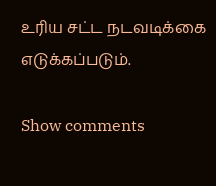உரிய சட்ட நடவடிக்கை எடுக்கப்படும்.

Show comments